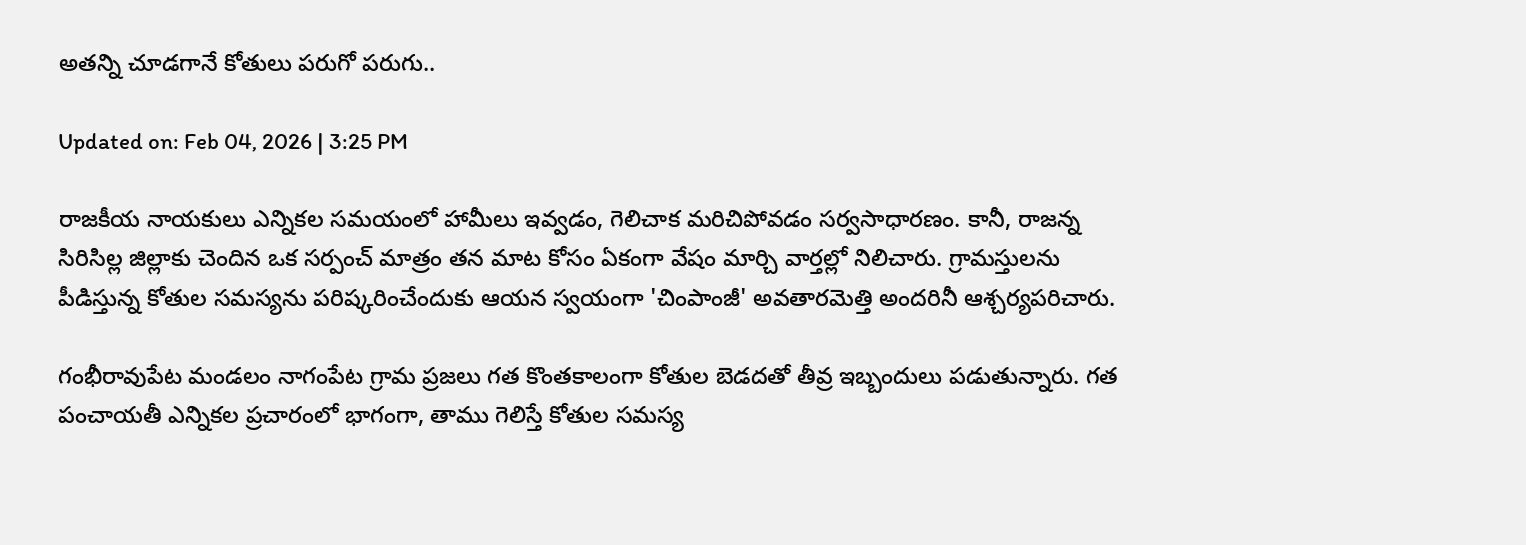అతన్ని చూడగానే కోతులు పరుగో పరుగు..

Updated on: Feb 04, 2026 | 3:25 PM

రాజకీయ నాయకులు ఎన్నికల సమయంలో హామీలు ఇవ్వడం, గెలిచాక మరిచిపోవడం సర్వసాధారణం. కానీ, రాజన్న సిరిసిల్ల జిల్లాకు చెందిన ఒక సర్పంచ్ మాత్రం తన మాట కోసం ఏకంగా వేషం మార్చి వార్తల్లో నిలిచారు. గ్రామస్తులను పీడిస్తున్న కోతుల సమస్యను పరిష్కరించేందుకు ఆయన స్వయంగా 'చింపాంజీ' అవతారమెత్తి అందరినీ ఆశ్చర్యపరిచారు.

గంభీరావుపేట మండలం నాగంపేట గ్రామ ప్రజలు గత కొంతకాలంగా కోతుల బెడదతో తీవ్ర ఇబ్బందులు పడుతున్నారు. గత పంచాయతీ ఎన్నికల ప్రచారంలో భాగంగా, తాము గెలిస్తే కోతుల సమస్య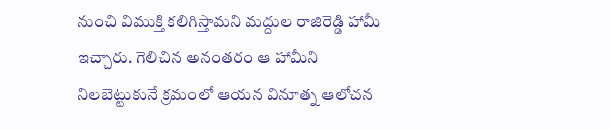నుంచి విముక్తి కలిగిస్తామని మద్దుల రాజిరెడ్డి హామీ ఇచ్చారు. గెలిచిన అనంతరం ఆ హామీని నిలబెట్టుకునే క్రమంలో ఆయన వినూత్న ఆలోచన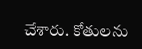చేశారు. కోతులను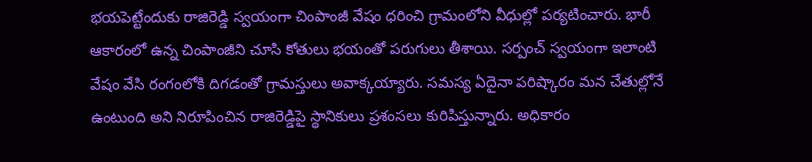భయపెట్టేందుకు రాజిరెడ్డి స్వయంగా చింపాంజీ వేషం ధరించి గ్రామంలోని వీధుల్లో పర్యటించారు. భారీ ఆకారంలో ఉన్న చింపాంజీని చూసి కోతులు భయంతో పరుగులు తీశాయి. సర్పంచ్ స్వయంగా ఇలాంటి వేషం వేసి రంగంలోకి దిగడంతో గ్రామస్తులు అవాక్కయ్యారు. సమస్య ఏదైనా పరిష్కారం మన చేతుల్లోనే ఉంటుంది అని నిరూపించిన రాజిరెడ్డిపై స్థానికులు ప్రశంసలు కురిపిస్తున్నారు. అధికారం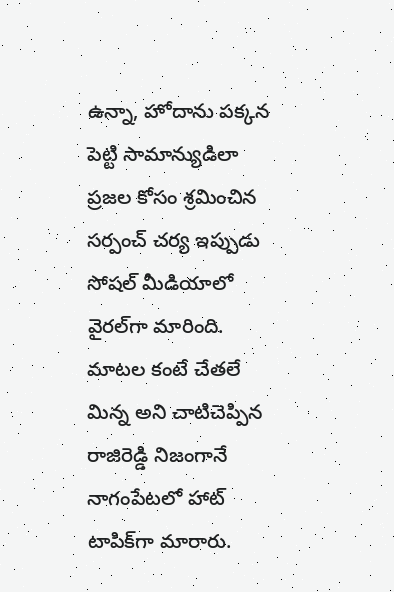ఉన్నా, హోదాను పక్కన పెట్టి సామాన్యుడిలా ప్రజల కోసం శ్రమించిన సర్పంచ్ చర్య ఇప్పుడు సోషల్ మీడియాలో వైరల్‌గా మారింది. మాటల కంటే చేతలే మిన్న అని చాటిచెప్పిన రాజిరెడ్డి నిజంగానే నాగంపేటలో హాట్ టాపిక్‌గా మారారు.